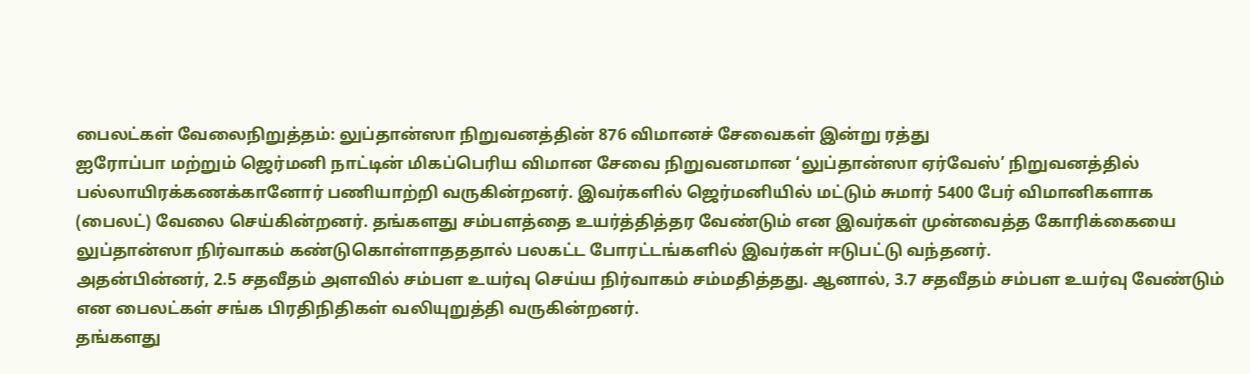பைலட்கள் வேலைநிறுத்தம்: லுப்தான்ஸா நிறுவனத்தின் 876 விமானச் சேவைகள் இன்று ரத்து
ஐரோப்பா மற்றும் ஜெர்மனி நாட்டின் மிகப்பெரிய விமான சேவை நிறுவனமான ‘லுப்தான்ஸா ஏர்வேஸ்’ நிறுவனத்தில் பல்லாயிரக்கணக்கானோர் பணியாற்றி வருகின்றனர். இவர்களில் ஜெர்மனியில் மட்டும் சுமார் 5400 பேர் விமானிகளாக (பைலட்) வேலை செய்கின்றனர். தங்களது சம்பளத்தை உயர்த்தித்தர வேண்டும் என இவர்கள் முன்வைத்த கோரிக்கையை லுப்தான்ஸா நிர்வாகம் கண்டுகொள்ளாதததால் பலகட்ட போரட்டங்களில் இவர்கள் ஈடுபட்டு வந்தனர்.
அதன்பின்னர், 2.5 சதவீதம் அளவில் சம்பள உயர்வு செய்ய நிர்வாகம் சம்மதித்தது. ஆனால், 3.7 சதவீதம் சம்பள உயர்வு வேண்டும் என பைலட்கள் சங்க பிரதிநிதிகள் வலியுறுத்தி வருகின்றனர்.
தங்களது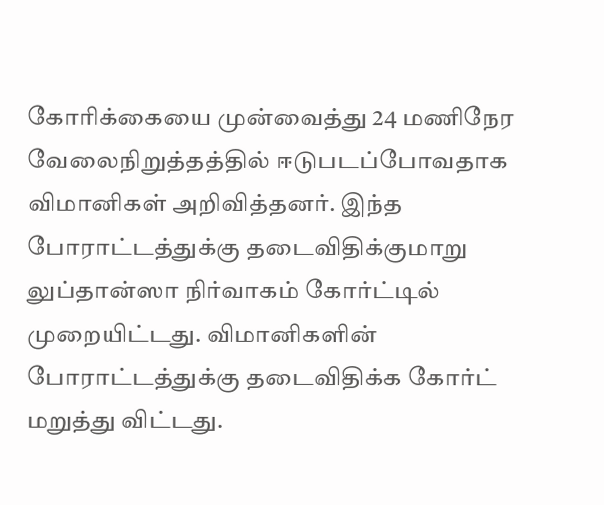கோரிக்கையை முன்வைத்து 24 மணிநேர வேலைநிறுத்தத்தில் ஈடுபடப்போவதாக விமானிகள் அறிவித்தனர். இந்த போராட்டத்துக்கு தடைவிதிக்குமாறு லுப்தான்ஸா நிர்வாகம் கோர்ட்டில் முறையிட்டது. விமானிகளின் போராட்டத்துக்கு தடைவிதிக்க கோர்ட் மறுத்து விட்டது.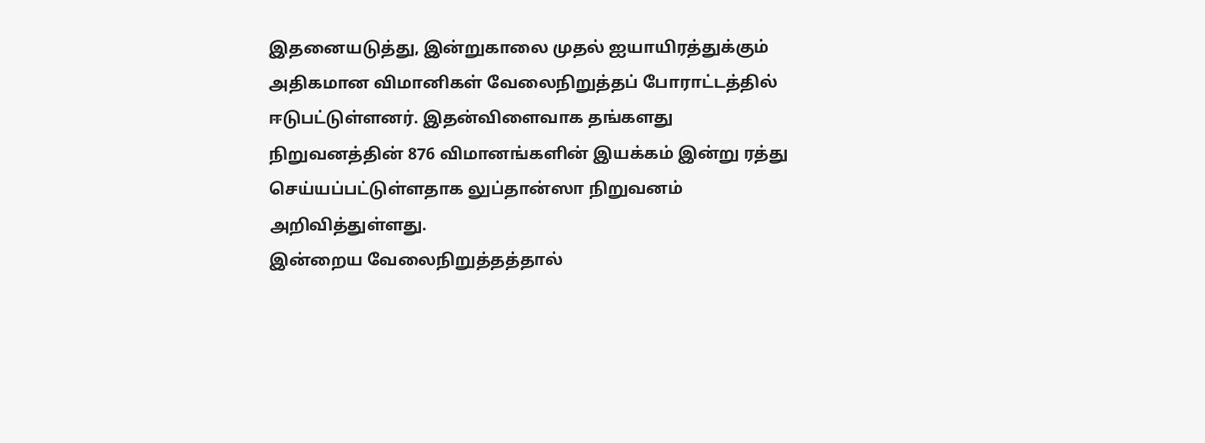இதனையடுத்து, இன்றுகாலை முதல் ஐயாயிரத்துக்கும் அதிகமான விமானிகள் வேலைநிறுத்தப் போராட்டத்தில் ஈடுபட்டுள்ளனர். இதன்விளைவாக தங்களது நிறுவனத்தின் 876 விமானங்களின் இயக்கம் இன்று ரத்து செய்யப்பட்டுள்ளதாக லுப்தான்ஸா நிறுவனம் அறிவித்துள்ளது.
இன்றைய வேலைநிறுத்தத்தால்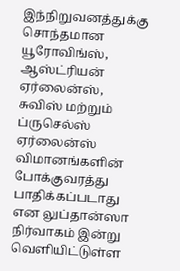இந்நிறுவனத்துக்கு சொந்தமான யூரோவிங்ஸ், ஆஸ்ட்ரியன் ஏர்லைன்ஸ், சுவிஸ் மற்றும் ப்ருசெல்ஸ் ஏர்லைன்ஸ் விமானங்களின் போக்குவரத்து பாதிக்கப்படாது என லுப்தான்ஸா நிர்வாகம் இன்று வெளியிட்டுள்ள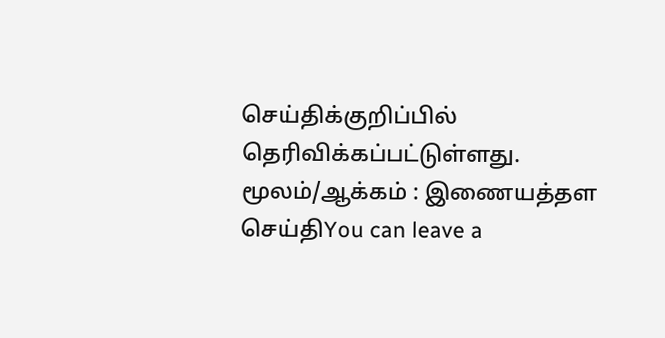செய்திக்குறிப்பில் தெரிவிக்கப்பட்டுள்ளது.
மூலம்/ஆக்கம் : இணையத்தள செய்திYou can leave a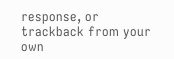response, or trackback from your own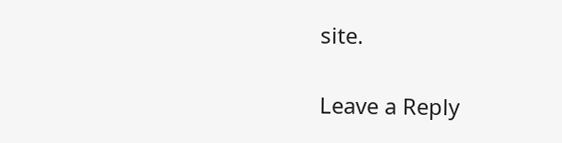site.

Leave a Reply